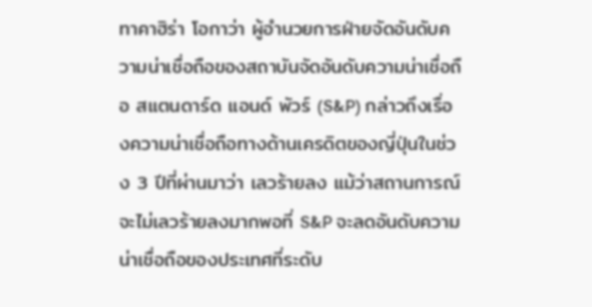ทาคาฮิร่า โอกาว่า ผู้อำนวยการฝ่ายจัดอันดับความน่าเชื่อถือของสถาบันจัดอันดับความน่าเชื่อถือ สแตนดาร์ด แอนด์ พัวร์ (S&P) กล่าวถึงเรื่องความน่าเชื่อถือทางด้านเครดิตของญี่ปุ่นในช่วง 3 ปีที่ผ่านมาว่า เลวร้ายลง แม้ว่าสถานการณ์จะไม่เลวร้ายลงมากพอที่ S&P จะลดอันดับความน่าเชื่อถือของประเทศที่ระดับ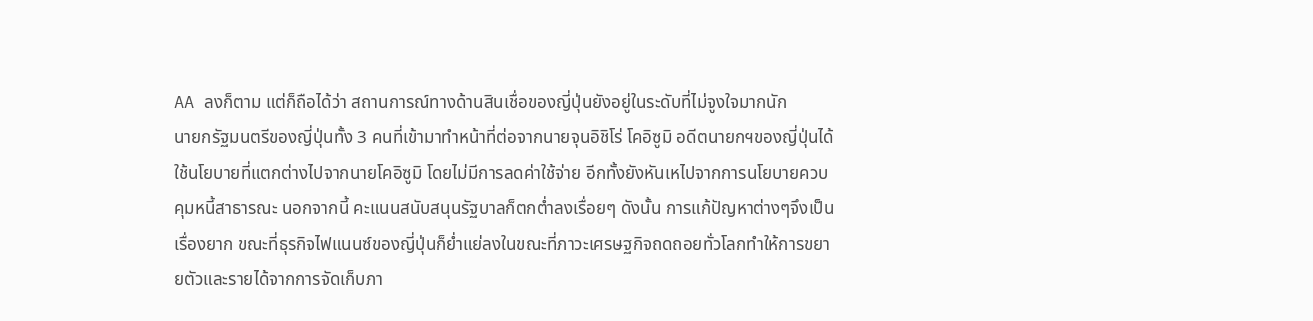AA ลงก็ตาม แต่ก็ถือได้ว่า สถานการณ์ทางด้านสินเชื่อของญี่ปุ่นยังอยู่ในระดับที่ไม่จูงใจมากนัก
นายกรัฐมนตรีของญี่ปุ่นทั้ง 3 คนที่เข้ามาทำหน้าที่ต่อจากนายจุนอิชิโร่ โคอิซูมิ อดีตนายกฯของญี่ปุ่นได้ใช้นโยบายที่แตกต่างไปจากนายโคอิซูมิ โดยไม่มีการลดค่าใช้จ่าย อีกทั้งยังหันเหไปจากการนโยบายควบคุมหนี้สาธารณะ นอกจากนี้ คะแนนสนับสนุนรัฐบาลก็ตกต่ำลงเรื่อยๆ ดังนั้น การแก้ปัญหาต่างๆจึงเป็นเรื่องยาก ขณะที่ธุรกิจไฟแนนซ์ของญี่ปุ่นก็ย่ำแย่ลงในขณะที่ภาวะเศรษฐกิจถดถอยทั่วโลกทำให้การขยายตัวและรายได้จากการจัดเก็บภา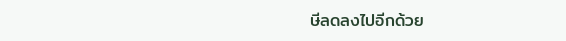ษีลดลงไปอีกด้วย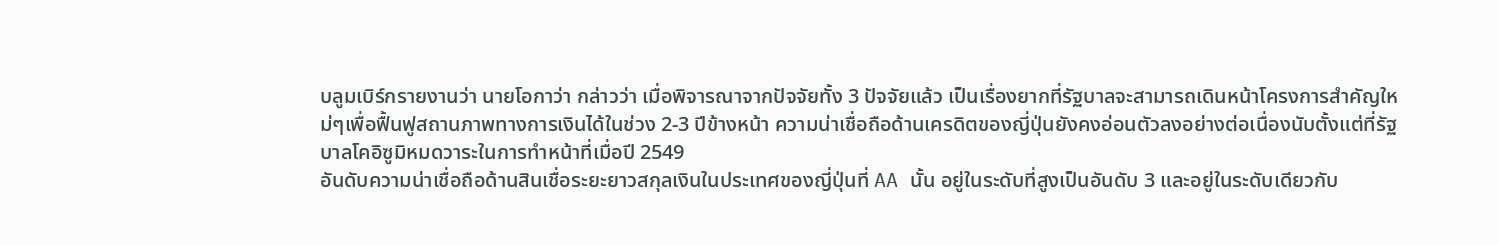บลูมเบิร์กรายงานว่า นายโอกาว่า กล่าวว่า เมื่อพิจารณาจากปัจจัยทั้ง 3 ปัจจัยแล้ว เป็นเรื่องยากที่รัฐบาลจะสามารถเดินหน้าโครงการสำคัญใหม่ๆเพื่อฟื้นฟูสถานภาพทางการเงินได้ในช่วง 2-3 ปีข้างหน้า ความน่าเชื่อถือด้านเครดิตของญี่ปุ่นยังคงอ่อนตัวลงอย่างต่อเนื่องนับตั้งแต่ที่รัฐบาลโคอิซูมิหมดวาระในการทำหน้าที่เมื่อปี 2549
อันดับความน่าเชื่อถือด้านสินเชื่อระยะยาวสกุลเงินในประเทศของญี่ปุ่นที่ AA นั้น อยู่ในระดับที่สูงเป็นอันดับ 3 และอยู่ในระดับเดียวกับ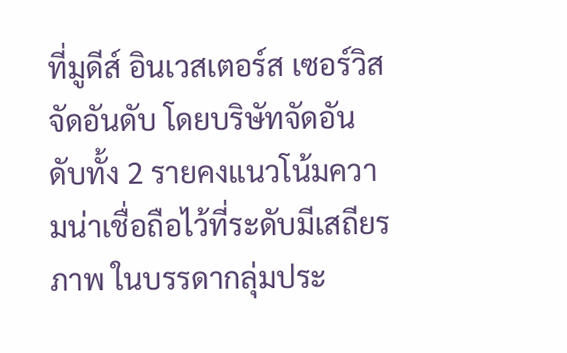ที่มูดีส์ อินเวสเตอร์ส เซอร์วิส จัดอันดับ โดยบริษัทจัดอันดับทั้ง 2 รายคงแนวโน้มความน่าเชื่อถือไว้ที่ระดับมีเสถียรภาพ ในบรรดากลุ่มประ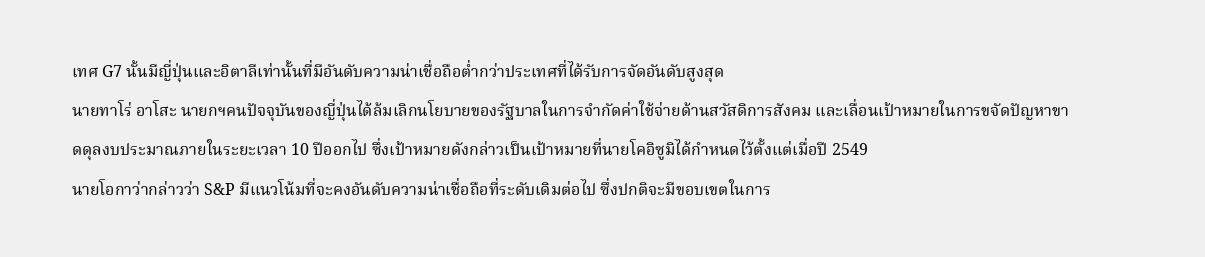เทศ G7 นั้นมีญี่ปุ่นและอิตาลีเท่านั้นที่มีอันดับความน่าเชื่อถือต่ำกว่าประเทศที่ได้รับการจัดอันดับสูงสุด
นายทาโร่ อาโสะ นายกฯคนปัจจุบันของญี่ปุ่นได้ล้มเลิกนโยบายของรัฐบาลในการจำกัดค่าใช้จ่ายด้านสวัสดิการสังคม และเลื่อนเป้าหมายในการขจัดปัญหาขาดดุลงบประมาณภายในระยะเวลา 10 ปีออกไป ซึ่งเป้าหมายดังกล่าวเป็นเป้าหมายที่นายโคอิซูมิได้กำหนดไว้ตั้งแต่เมื่อปี 2549
นายโอกาว่ากล่าวว่า S&P มีแนวโน้มที่จะคงอันดับความน่าเชื่อถือที่ระดับเดิมต่อไป ซึ่งปกติจะมีขอบเขตในการ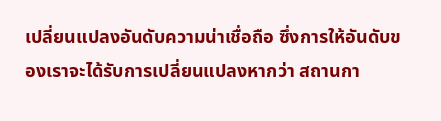เปลี่ยนแปลงอันดับความน่าเชื่อถือ ซึ่งการให้อันดับของเราจะได้รับการเปลี่ยนแปลงหากว่า สถานกา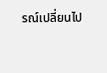รณ์เปลี่ยนไป